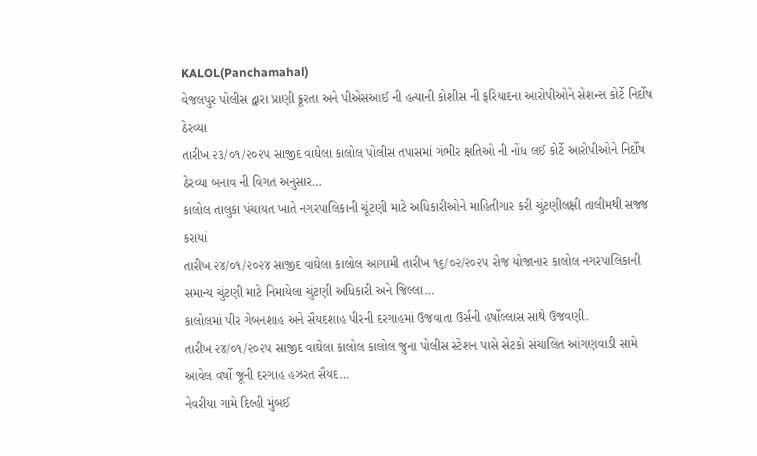KALOL(Panchamahal)
વેજલપુર પોલીસ દ્વારા પ્રાણી ક્રૂરતા અને પીએસઆઈ ની હત્યાની કોશીસ ની ફરિયાદના આરોપીઓને સેશન્સ કોર્ટે નિર્દોષ ઠેરવ્યા
તારીખ ૨૩/૦૧/૨૦૨૫ સાજીદ વાઘેલા કાલોલ પોલીસ તપાસમાં ગંભીર ક્ષતિઓ ની નોંધ લઈ કોર્ટે આરોપીઓને નિર્દોષ ઠેરવ્યા બનાવ ની વિગત અનુસાર…
કાલોલ તાલુકા પંચાયત ખાતે નગરપાલિકાની ચૂંટણી માટે અધિકારીઓને માહિતીગાર કરી ચુંટણીલક્ષી તાલીમથી સજ્જ કરાયાં
તારીખ ૨૪/૦૧/૨૦૨૪ સાજીદ વાઘેલા કાલોલ આગામી તારીખ ૧૬/૦૨/૨૦૨૫ રોજ યોજાનાર કાલોલ નગરપાલિકાની સમાન્ય ચુંટણી માટે નિમાયેલા ચુંટણી અધિકારી અને જિલ્લા…
કાલોલમાં પીર ગેબનશાહ અને સૈયદશાહ પીરની દરગાહમાં ઉજવાતા ઉર્સની હર્ષોલ્લાસ સાથે ઉજવણી.
તારીખ ૨૪/૦૧/૨૦૨૫ સાજીદ વાઘેલા કાલોલ કાલોલ જુના પોલીસ સ્ટેશન પાસે સેટકો સંચાલિત આંગણવાડી સામે આવેલ વર્ષો જૂની દરગાહ હઝરત સૈયદ…
નેવરીયા ગામે દિલ્હી મુંબઈ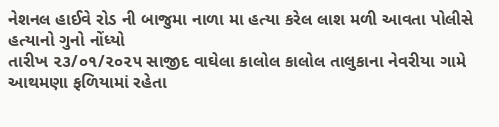નેશનલ હાઈવે રોડ ની બાજુમા નાળા મા હત્યા કરેલ લાશ મળી આવતા પોલીસે હત્યાનો ગુનો નોંધ્યો
તારીખ ૨૩/૦૧/૨૦૨૫ સાજીદ વાઘેલા કાલોલ કાલોલ તાલુકાના નેવરીયા ગામે આથમણા ફળિયામાં રહેતા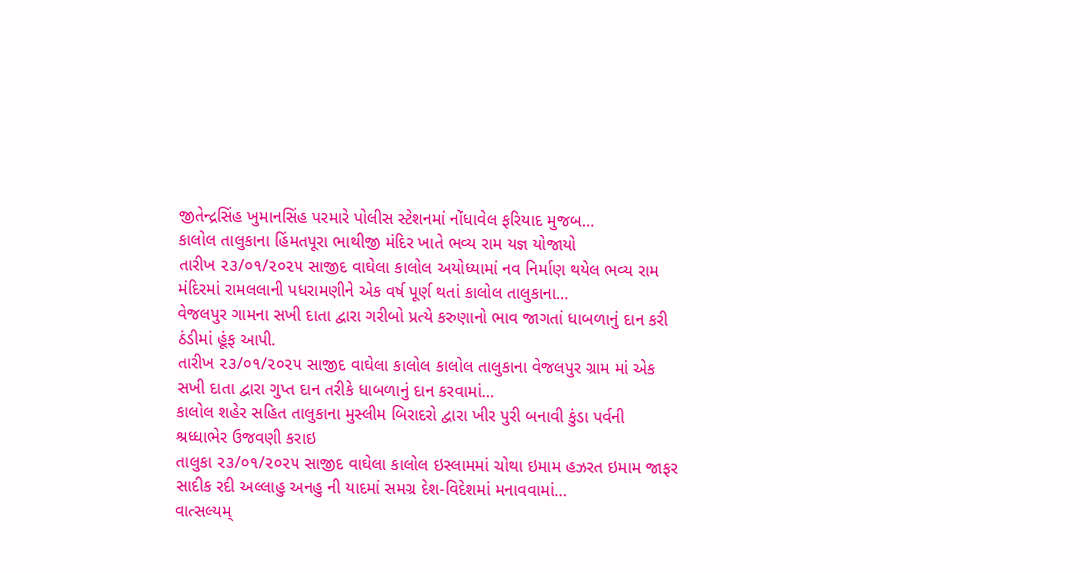જીતેન્દ્રસિંહ ખુમાનસિંહ પરમારે પોલીસ સ્ટેશનમાં નોંધાવેલ ફરિયાદ મુજબ…
કાલોલ તાલુકાના હિંમતપૂરા ભાથીજી મંદિર ખાતે ભવ્ય રામ યજ્ઞ યોજાયો
તારીખ ૨૩/૦૧/૨૦૨૫ સાજીદ વાઘેલા કાલોલ અયોધ્યામાં નવ નિર્માણ થયેલ ભવ્ય રામ મંદિરમાં રામલલાની પધરામણીને એક વર્ષ પૂર્ણ થતાં કાલોલ તાલુકાના…
વેજલપુર ગામના સખી દાતા દ્વારા ગરીબો પ્રત્યે કરુણાનો ભાવ જાગતાં ધાબળાનું દાન કરી ઠંડીમાં હૂંફ આપી.
તારીખ ૨૩/૦૧/૨૦૨૫ સાજીદ વાઘેલા કાલોલ કાલોલ તાલુકાના વેજલપુર ગ્રામ માં એક સખી દાતા દ્વારા ગુપ્ત દાન તરીકે ધાબળાનું દાન કરવામાં…
કાલોલ શહેર સહિત તાલુકાના મુસ્લીમ બિરાદરો દ્વારા ખીર પુરી બનાવી કુંડા પર્વની શ્રધ્ધાભેર ઉજવણી કરાઇ
તાલુકા ૨૩/૦૧/૨૦૨૫ સાજીદ વાઘેલા કાલોલ ઇસ્લામમાં ચોથા ઇમામ હઝરત ઇમામ જાફર સાદીક રદી અલ્લાહુ અનહુ ની યાદમાં સમગ્ર દેશ-વિદેશમાં મનાવવામાં…
વાત્સલ્યમ્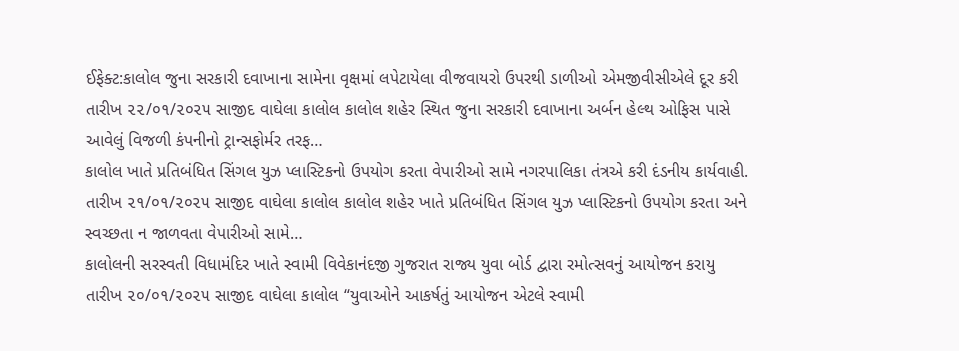ઈફેક્ટ:કાલોલ જુના સરકારી દવાખાના સામેના વૃક્ષમાં લપેટાયેલા વીજવાયરો ઉપરથી ડાળીઓ એમજીવીસીએલે દૂર કરી
તારીખ ૨૨/૦૧/૨૦૨૫ સાજીદ વાઘેલા કાલોલ કાલોલ શહેર સ્થિત જુના સરકારી દવાખાના અર્બન હેલ્થ ઓફિસ પાસે આવેલું વિજળી કંપનીનો ટ્રાન્સફોર્મર તરફ…
કાલોલ ખાતે પ્રતિબંધિત સિંગલ યુઝ પ્લાસ્ટિકનો ઉપયોગ કરતા વેપારીઓ સામે નગરપાલિકા તંત્રએ કરી દંડનીય કાર્યવાહી.
તારીખ ૨૧/૦૧/૨૦૨૫ સાજીદ વાઘેલા કાલોલ કાલોલ શહેર ખાતે પ્રતિબંધિત સિંગલ યુઝ પ્લાસ્ટિકનો ઉપયોગ કરતા અને સ્વચ્છતા ન જાળવતા વેપારીઓ સામે…
કાલોલની સરસ્વતી વિધામંદિર ખાતે સ્વામી વિવેકાનંદજી ગુજરાત રાજ્ય યુવા બોર્ડ દ્વારા રમોત્સવનું આયોજન કરાયુ
તારીખ ૨૦/૦૧/૨૦૨૫ સાજીદ વાઘેલા કાલોલ “યુવાઓને આકર્ષતું આયોજન એટલે સ્વામી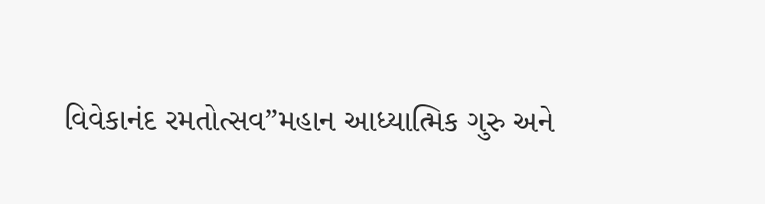વિવેકાનંદ રમતોત્સવ”મહાન આધ્યાત્મિક ગુરુ અને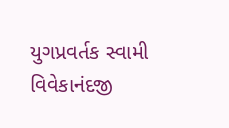યુગપ્રવર્તક સ્વામી વિવેકાનંદજી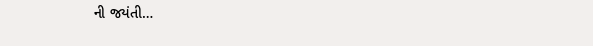ની જયંતી…